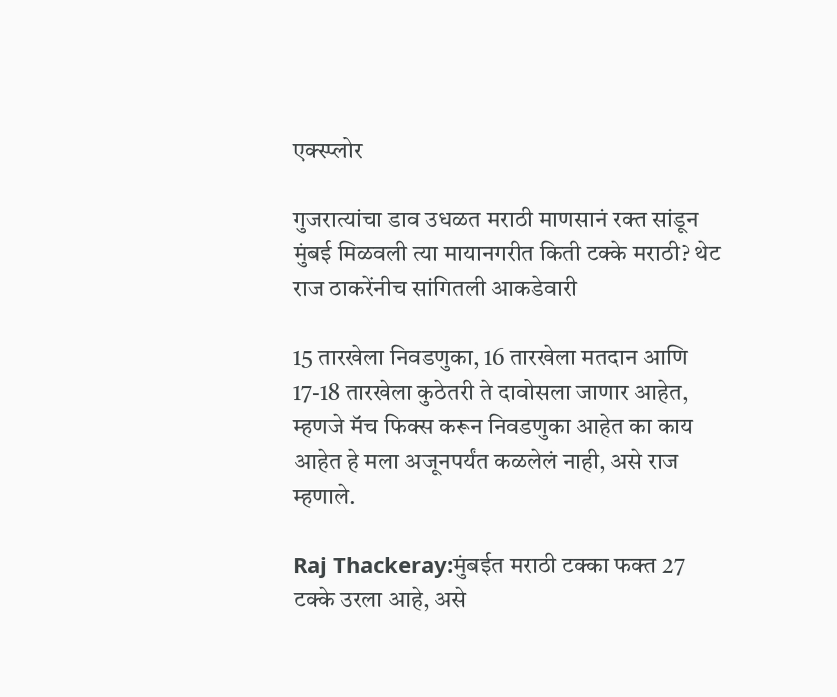एक्स्प्लोर

गुजरात्यांचा डाव उधळत मराठी माणसानं रक्त सांडून मुंबई मिळवली त्या मायानगरीत किती टक्के मराठी? थेट राज ठाकरेंनीच सांगितली आकडेवारी

15 तारखेला निवडणुका, 16 तारखेला मतदान आणि 17-18 तारखेला कुठेतरी ते दावोसला जाणार आहेत, म्हणजे मॅच फिक्स करून निवडणुका आहेत का काय आहेत हे मला अजूनपर्यंत कळलेलं नाही, असे राज म्हणाले.

Raj Thackeray:मुंबईत मराठी टक्का फक्त 27 टक्के उरला आहे, असे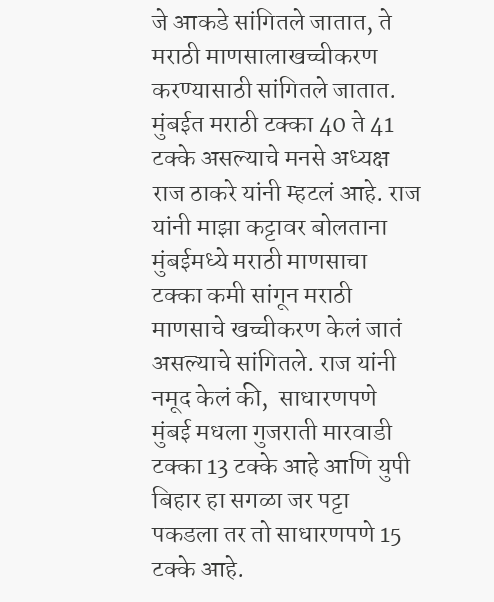जे आकडे सांगितले जातात, ते मराठी माणसालाखच्चीकरण करण्यासाठी सांगितले जातात. मुंबईत मराठी टक्का 40 ते 41 टक्के असल्याचे मनसे अध्यक्ष राज ठाकरे यांनी म्हटलं आहे. राज यांनी माझा कट्टावर बोलताना मुंबईमध्ये मराठी माणसाचा टक्का कमी सांगून मराठी माणसाचे खच्चीकरण केलं जातं असल्याचे सांगितले. राज यांनी नमूद केलं की,  साधारणपणे मुंबई मधला गुजराती मारवाडी टक्का 13 टक्के आहे आणि युपी बिहार हा सगळा जर पट्टा पकडला तर तो साधारणपणे 15 टक्के आहे.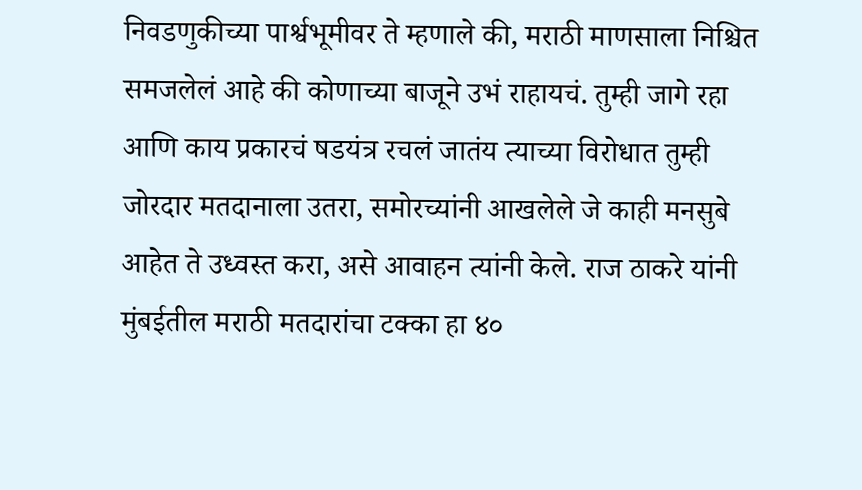निवडणुकीच्या पार्श्वभूमीवर ते म्हणाले की, मराठी माणसाला निश्चित समजलेलं आहे की कोणाच्या बाजूने उभं राहायचं. तुम्ही जागे रहा आणि काय प्रकारचं षडयंत्र रचलं जातंय त्याच्या विरोधात तुम्ही जोरदार मतदानाला उतरा, समोरच्यांनी आखलेले जे काही मनसुबे आहेत ते उध्वस्त करा, असे आवाहन त्यांनी केले. राज ठाकरे यांनी मुंबईतील मराठी मतदारांचा टक्का हा ४०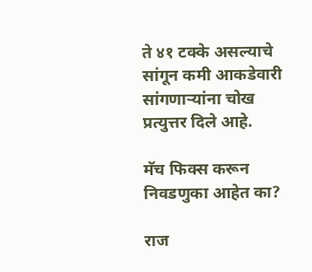ते ४१ टक्के असल्याचे सांगून कमी आकडेवारी सांगणाऱ्यांना चोख प्रत्युत्तर दिले आहे.

मॅच फिक्स करून निवडणुका आहेत का?

राज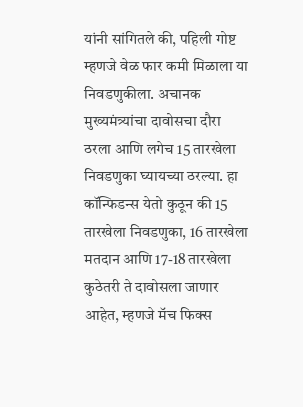यांनी सांगितले की, पहिली गोष्ट म्हणजे वेळ फार कमी मिळाला या निवडणुकीला. अचानक मुख्यमंत्र्यांचा दावोसचा दौरा ठरला आणि लगेच 15 तारखेला निवडणुका घ्यायच्या ठरल्या. हा कॉन्फिडन्स येतो कुठून की 15 तारखेला निवडणुका, 16 तारखेला मतदान आणि 17-18 तारखेला कुठेतरी ते दावोसला जाणार आहेत, म्हणजे मॅच फिक्स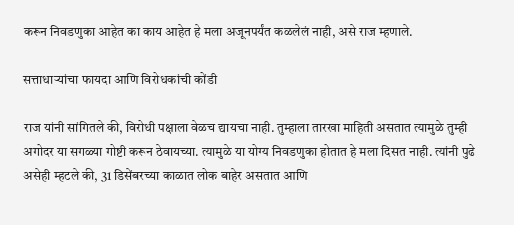करून निवडणुका आहेत का काय आहेत हे मला अजूनपर्यंत कळलेलं नाही, असे राज म्हणाले.

सत्ताधाऱ्यांचा फायदा आणि विरोधकांची कोंडी

राज यांनी सांगितले की, विरोधी पक्षाला वेळच द्यायचा नाही. तुम्हाला तारखा माहिती असतात त्यामुळे तुम्ही अगोदर या सगळ्या गोष्टी करून ठेवायच्या. त्यामुळे या योग्य निवडणुका होतात हे मला दिसत नाही. त्यांनी पुढे असेही म्हटले की, 31 डिसेंबरच्या काळात लोक बाहेर असतात आणि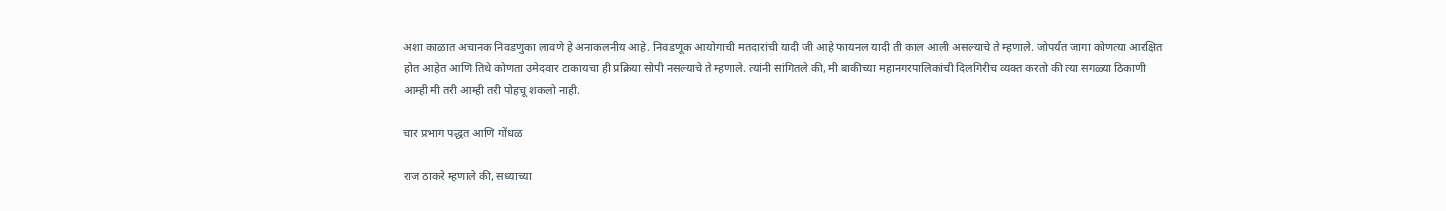अशा काळात अचानक निवडणुका लावणे हे अनाकलनीय आहे. निवडणूक आयोगाची मतदारांची यादी जी आहे फायनल यादी ती काल आली असल्याचे ते म्हणाले. जोपर्यंत जागा कोणत्या आरक्षित होत आहेत आणि तिथे कोणता उमेदवार टाकायचा ही प्रक्रिया सोपी नसल्याचे ते म्हणाले. त्यांनी सांगितले की, मी बाकीच्या महानगरपालिकांची दिलगिरीच व्यक्त करतो की त्या सगळ्या ठिकाणी आम्ही मी तरी आम्ही तरी पोहचू शकलो नाही.

चार प्रभाग पद्धत आणि गोंधळ

राज ठाकरे म्हणाले की, सध्याच्या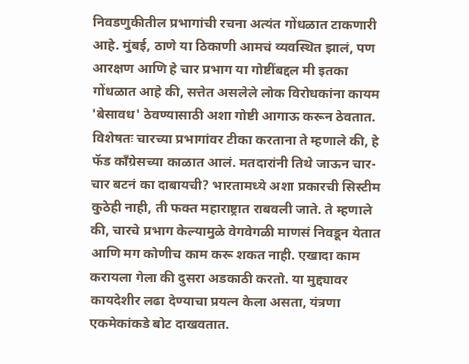निवडणुकीतील प्रभागांची रचना अत्यंत गोंधळात टाकणारी आहे. मुंबई, ठाणे या ठिकाणी आमचं व्यवस्थित झालं, पण आरक्षण आणि हे चार प्रभाग या गोष्टींबद्दल मी इतका गोंधळात आहे की, सत्तेत असलेले लोक विरोधकांना कायम 'बेसावध' ठेवण्यासाठी अशा गोष्टी आगाऊ करून ठेवतात. विशेषतः चारच्या प्रभागांवर टीका करताना ते म्हणाले की, हे फॅड काँग्रेसच्या काळात आलं. मतदारांनी तिथे जाऊन चार-चार बटनं का दाबायची? भारतामध्ये अशा प्रकारची सिस्टीम कुठेही नाही, ती फक्त महाराष्ट्रात राबवली जाते. ते म्हणाले की, चारचे प्रभाग केल्यामुळे वेगवेगळी माणसं निवडून येतात आणि मग कोणीच काम करू शकत नाही. एखादा काम करायला गेला की दुसरा अडकाठी करतो. या मुद्द्यावर कायदेशीर लढा देण्याचा प्रयत्न केला असता, यंत्रणा एकमेकांकडे बोट दाखवतात.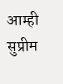आम्ही सुप्रीम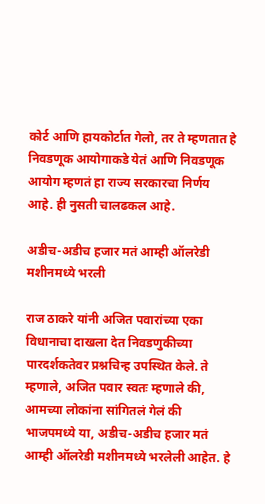कोर्ट आणि हायकोर्टात गेलो, तर ते म्हणतात हे निवडणूक आयोगाकडे येतं आणि निवडणूक आयोग म्हणतं हा राज्य सरकारचा निर्णय आहे. ही नुसती चालढकल आहे.

अडीच-अडीच हजार मतं आम्ही ऑलरेडी मशीनमध्ये भरली

राज ठाकरे यांनी अजित पवारांच्या एका विधानाचा दाखला देत निवडणुकीच्या पारदर्शकतेवर प्रश्नचिन्ह उपस्थित केले. ते म्हणाले, अजित पवार स्वतः म्हणाले की, आमच्या लोकांना सांगितलं गेलं की भाजपमध्ये या, अडीच-अडीच हजार मतं आम्ही ऑलरेडी मशीनमध्ये भरलेली आहेत. हे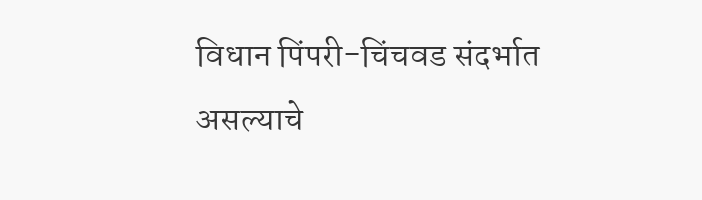विधान पिंपरी-चिंचवड संदर्भात असल्याचे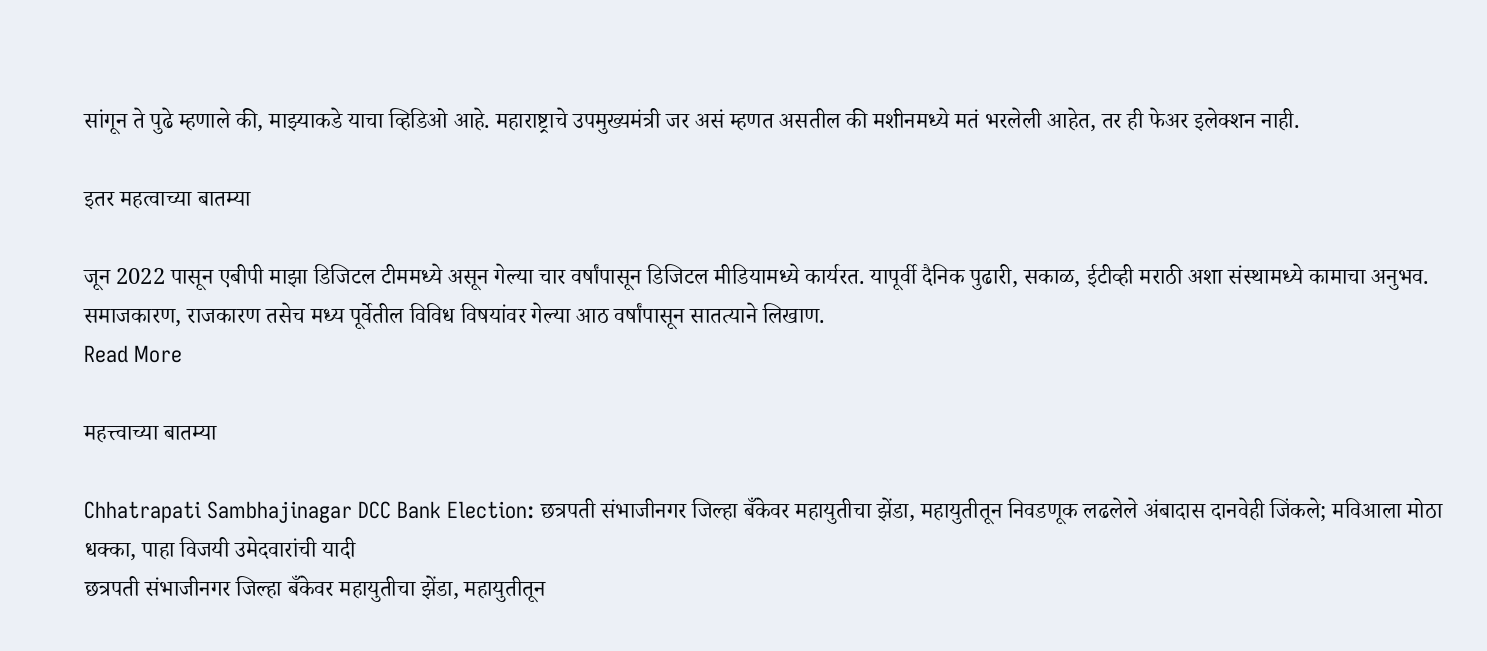सांगून ते पुढे म्हणाले की, माझ्याकडे याचा व्हिडिओ आहे. महाराष्ट्राचे उपमुख्यमंत्री जर असं म्हणत असतील की मशीनमध्ये मतं भरलेली आहेत, तर ही फेअर इलेक्शन नाही.

इतर महत्वाच्या बातम्या

जून 2022 पासून एबीपी माझा डिजिटल टीममध्ये असून गेल्या चार वर्षांपासून डिजिटल मीडियामध्ये कार्यरत. यापूर्वी दैनिक पुढारी, सकाळ, ईटीव्ही मराठी अशा संस्थामध्ये कामाचा अनुभव. समाजकारण, राजकारण तसेच मध्य पूर्वेतील विविध विषयांवर गेल्या आठ वर्षांपासून सातत्याने लिखाण.
Read More

महत्त्वाच्या बातम्या

Chhatrapati Sambhajinagar DCC Bank Election: छत्रपती संभाजीनगर जिल्हा बँकेवर महायुतीचा झेंडा, महायुतीतून निवडणूक लढलेले अंबादास दानवेही जिंकले; मविआला मोठा धक्का, पाहा विजयी उमेदवारांची यादी
छत्रपती संभाजीनगर जिल्हा बँकेवर महायुतीचा झेंडा, महायुतीतून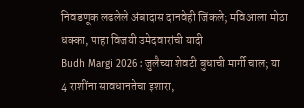निवडणूक लढलेले अंबादास दानवेही जिंकले; मविआला मोठा धक्का, पाहा विजयी उमेदवारांची यादी
Budh Margi 2026 : जुलैच्या शेवटी बुधाची मार्गी चाल; या 4 राशींना सावधानतेचा इशारा,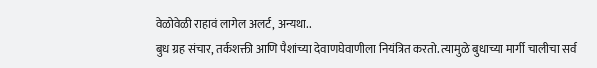वेळोवेळी राहावं लागेल अलर्ट, अन्यथा..
बुध ग्रह संचार, तर्कशक्ती आणि पैशांच्या देवाणघेवाणीला नियंत्रित करतो. त्यामुळे बुधाच्या मार्गी चालीचा सर्व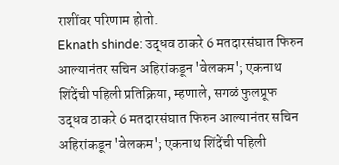राशींवर परिणाम होतो.
Eknath shinde: उद्धव ठाकरे 6 मतदारसंघात फिरुन आल्यानंतर सचिन अहिरांकडून 'वेलकम'; एकनाथ शिंदेंची पहिली प्रतिक्रिया, म्हणाले, सगळं फुलप्रूफ
उद्धव ठाकरे 6 मतदारसंघात फिरुन आल्यानंतर सचिन अहिरांकडून 'वेलकम'; एकनाथ शिंदेंची पहिली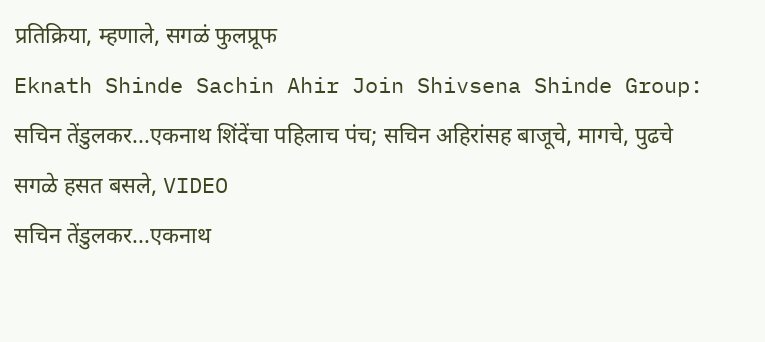प्रतिक्रिया, म्हणाले, सगळं फुलप्रूफ
Eknath Shinde Sachin Ahir Join Shivsena Shinde Group: सचिन तेंडुलकर...एकनाथ शिंदेंचा पहिलाच पंच; सचिन अहिरांसह बाजूचे, मागचे, पुढचे सगळे हसत बसले, VIDEO
सचिन तेंडुलकर...एकनाथ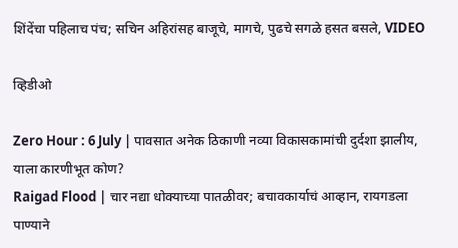शिंदेंचा पहिलाच पंच; सचिन अहिरांसह बाजूचे, मागचे, पुढचे सगळे हसत बसले, VIDEO

व्हिडीओ

Zero Hour : 6 July | पावसात अनेक ठिकाणी नव्या विकासकामांची दुर्दशा झालीय, याला कारणीभूत कोण?
Raigad Flood | चार नद्या धोक्याच्या पातळीवर; बचावकार्याचं आव्हान, रायगडला पाण्याने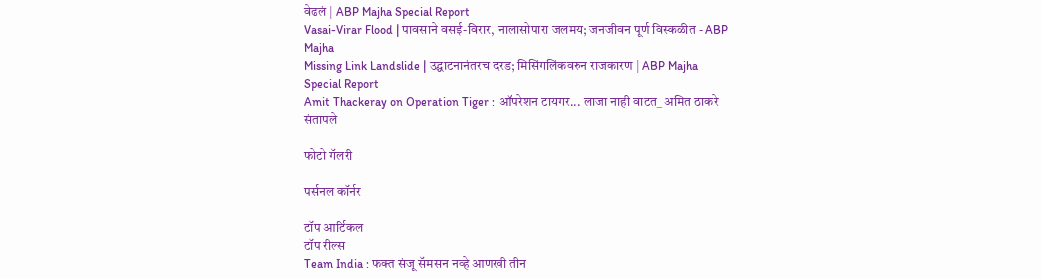वेढलं | ABP Majha Special Report
Vasai-Virar Flood | पावसाने वसई-विरार, नालासोपारा जलमय; जनजीवन पूर्ण विस्कळीत - ABP Majha
Missing Link Landslide | उद्घाटनानंतरच दरड; मिसिंगलिंकवरुन राजकारण | ABP Majha Special Report
Amit Thackeray on Operation Tiger : ऑपरेशन टायगर... लाजा नाही वाटत_ अमित ठाकरे संतापले

फोटो गॅलरी

पर्सनल कॉर्नर

टॉप आर्टिकल
टॉप रील्स
Team India : फक्त संजू सॅमसन नव्हे आणखी तीन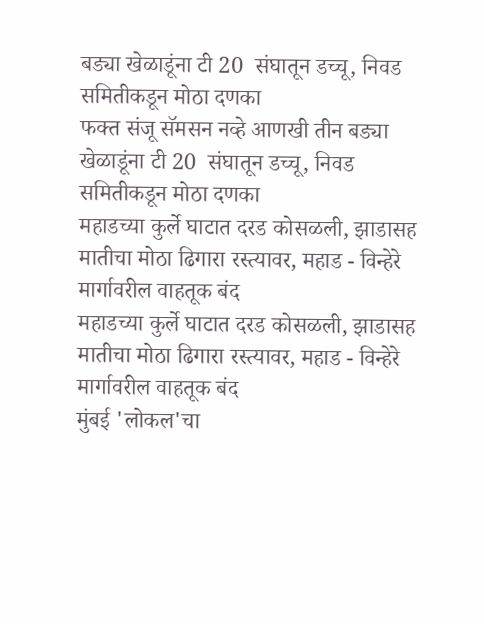बड्या खेळाडूंना टी 20  संघातून डच्चू, निवड समितीकडून मोठा दणका
फक्त संजू सॅमसन नव्हे आणखी तीन बड्या खेळाडूंना टी 20  संघातून डच्चू, निवड समितीकडून मोठा दणका
महाडच्या कुर्ले घाटात दरड कोसळली, झाडासह मातीचा मोठा ढिगारा रस्त्यावर, महाड - विन्हेरे मार्गावरील वाहतूक बंद
महाडच्या कुर्ले घाटात दरड कोसळली, झाडासह मातीचा मोठा ढिगारा रस्त्यावर, महाड - विन्हेरे मार्गावरील वाहतूक बंद
मुंबई 'लोकल'चा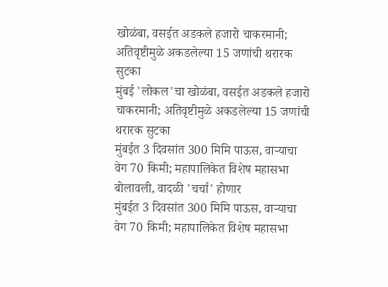खोळंबा, वसईत अडकले हजारो चाकरमानी; अतिवृष्टीमुळे अकडलेल्या 15 जणांची थरारक सुटका
मुंबई 'लोकल'चा खोळंबा, वसईत अडकले हजारो चाकरमानी; अतिवृष्टीमुळे अकडलेल्या 15 जणांची थरारक सुटका
मुंबईत 3 दिवसांत 300 मिमि पाऊस, वाऱ्याचा वेग 70 किमी; महापालिकेत विशेष महासभा बोलावली, वादळी 'चर्चा' होणार
मुंबईत 3 दिवसांत 300 मिमि पाऊस, वाऱ्याचा वेग 70 किमी; महापालिकेत विशेष महासभा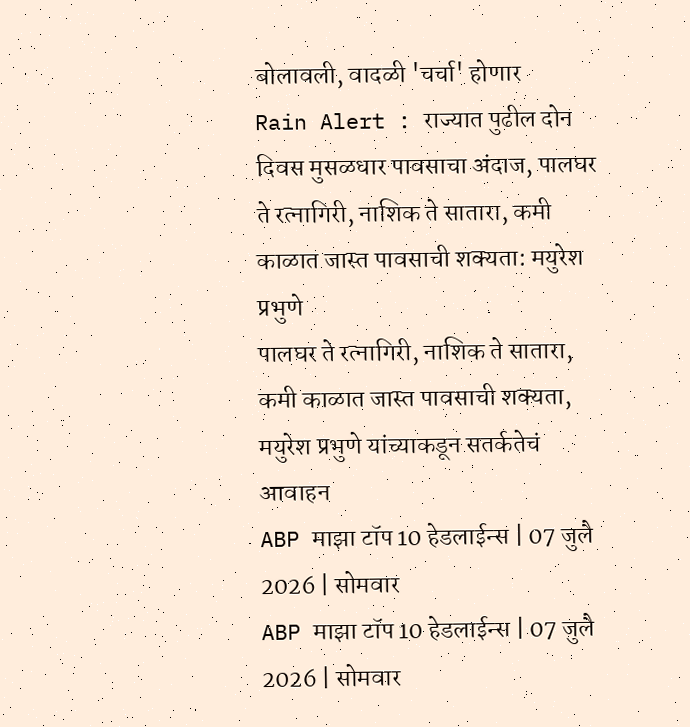बोलावली, वादळी 'चर्चा' होणार
Rain Alert : राज्यात पुढील दोन दिवस मुसळधार पावसाचा अंदाज, पालघर ते रत्नागिरी, नाशिक ते सातारा, कमी काळात जास्त पावसाची शक्यता: मयुरेश प्रभुणे
पालघर ते रत्नागिरी, नाशिक ते सातारा, कमी काळात जास्त पावसाची शक्यता, मयुरेश प्रभुणे यांच्याकडून सतर्कतेचं आवाहन
ABP माझा टॉप 10 हेडलाईन्स | 07 जुलै 2026 | सोमवार
ABP माझा टॉप 10 हेडलाईन्स | 07 जुलै 2026 | सोमवार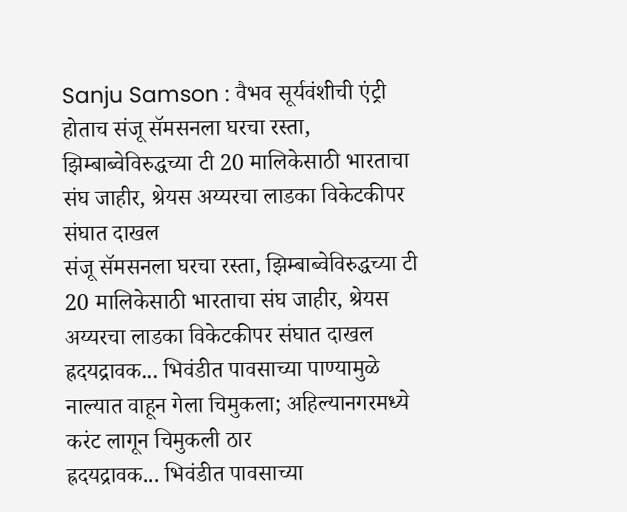Sanju Samson : वैभव सूर्यवंशीची एंट्री होताच संजू सॅमसनला घरचा रस्ता, झिम्बाब्वेविरुद्धच्या टी 20 मालिकेसाठी भारताचा संघ जाहीर, श्रेयस अय्यरचा लाडका विकेटकीपर संघात दाखल
संजू सॅमसनला घरचा रस्ता, झिम्बाब्वेविरुद्धच्या टी 20 मालिकेसाठी भारताचा संघ जाहीर, श्रेयस अय्यरचा लाडका विकेटकीपर संघात दाखल
ह्रदयद्रावक... भिवंडीत पावसाच्या पाण्यामुळे नाल्यात वाहून गेला चिमुकला; अहिल्यानगरमध्ये करंट लागून चिमुकली ठार
ह्रदयद्रावक... भिवंडीत पावसाच्या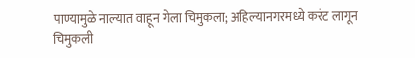पाण्यामुळे नाल्यात वाहून गेला चिमुकला; अहिल्यानगरमध्ये करंट लागून चिमुकली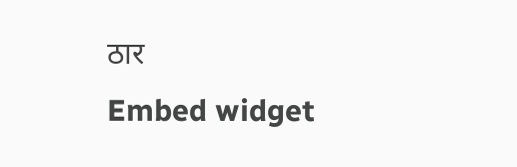ठार
Embed widget